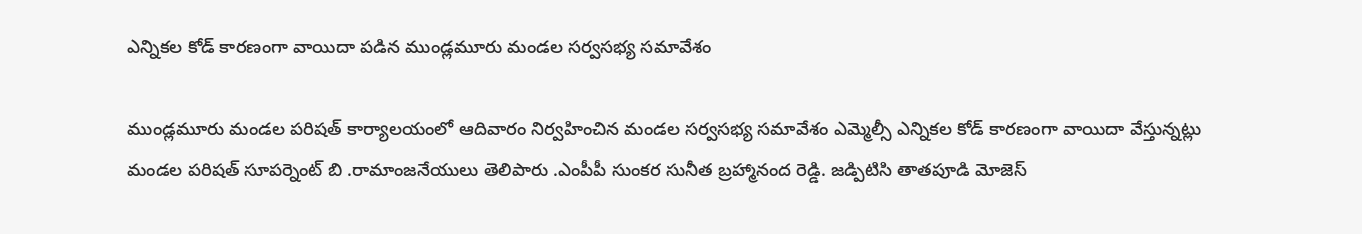ఎన్నికల కోడ్ కారణంగా వాయిదా పడిన ముండ్లమూరు మండల సర్వసభ్య సమావేశం

ముండ్లమూరు మండల పరిషత్ కార్యాలయంలో ఆదివారం నిర్వహించిన మండల సర్వసభ్య సమావేశం ఎమ్మెల్సీ ఎన్నికల కోడ్ కారణంగా వాయిదా వేస్తున్నట్లు మండల పరిషత్ సూపర్నెంట్ బి .రామాంజనేయులు తెలిపారు .ఎంపీపీ సుంకర సునీత బ్రహ్మానంద రెడ్డి. జడ్పిటిసి తాతపూడి మోజెస్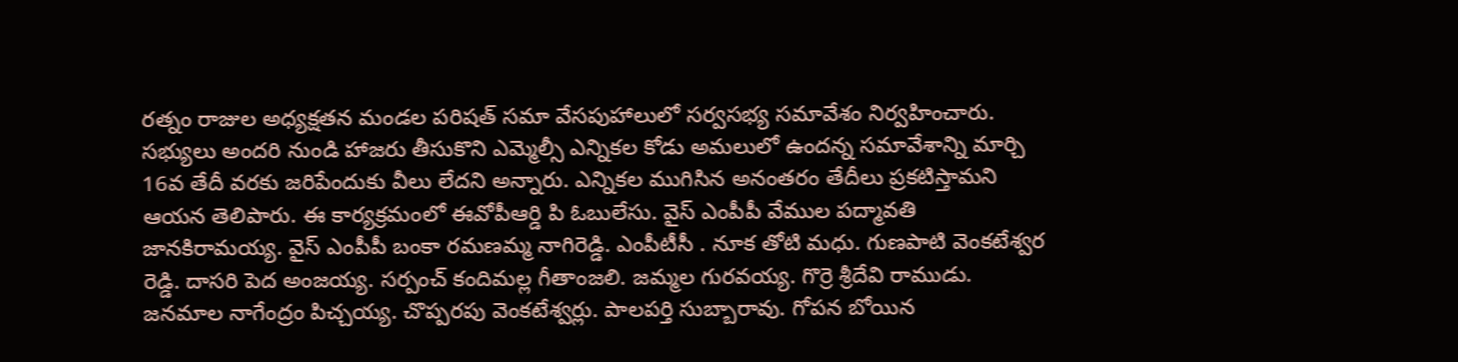రత్నం రాజుల అధ్యక్షతన మండల పరిషత్ సమా వేసపుహాలులో సర్వసభ్య సమావేశం నిర్వహించారు. సభ్యులు అందరి నుండి హాజరు తీసుకొని ఎమ్మెల్సీ ఎన్నికల కోడు అమలులో ఉందన్న సమావేశాన్ని మార్చి 16వ తేదీ వరకు జరిపేందుకు వీలు లేదని అన్నారు. ఎన్నికల ముగిసిన అనంతరం తేదీలు ప్రకటిస్తామని ఆయన తెలిపారు. ఈ కార్యక్రమంలో ఈవోపీఆర్డి పి ఓబులేసు. వైస్ ఎంపీపీ వేముల పద్మావతి జానకిరామయ్య. వైస్ ఎంపీపీ బంకా రమణమ్మ నాగిరెడ్డి. ఎంపీటీసీ . నూక తోటి మధు. గుణపాటి వెంకటేశ్వర రెడ్డి. దాసరి పెద అంజయ్య. సర్పంచ్ కందిమల్ల గీతాంజలి. జమ్మల గురవయ్య. గొర్రె శ్రీదేవి రాముడు. జనమాల నాగేంద్రం పిచ్చయ్య. చొప్పరపు వెంకటేశ్వర్లు. పాలపర్తి సుబ్బారావు. గోపన బోయిన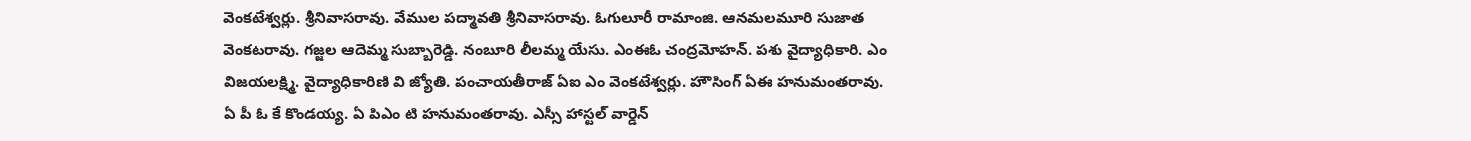వెంకటేశ్వర్లు. శ్రీనివాసరావు. వేముల పద్మావతి శ్రీనివాసరావు. ఓగులూరీ రామాంజి. ఆనమలమూరి సుజాత వెంకటరావు. గజ్జల ఆదెమ్మ సుబ్బారెడ్డి. నంబూరి లీలమ్మ యేసు. ఎంఈఓ చంద్రమోహన్. పశు వైద్యాధికారి. ఎం విజయలక్ష్మి. వైద్యాధికారిణి వి జ్యోతి. పంచాయతీరాజ్ ఏఐ ఎం వెంకటేశ్వర్లు. హౌసింగ్ ఏఈ హనుమంతరావు. ఏ పీ ఓ కే కొండయ్య. ఏ పిఎం టి హనుమంతరావు. ఎస్సీ హాస్టల్ వార్డెన్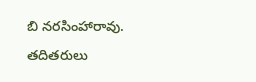బి నరసింహారావు. తదితరులు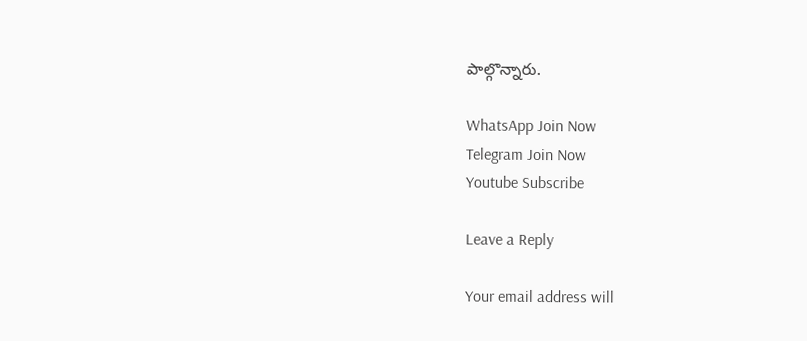పాల్గొన్నారు.

WhatsApp Join Now
Telegram Join Now
Youtube Subscribe

Leave a Reply

Your email address will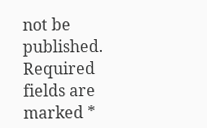not be published. Required fields are marked *